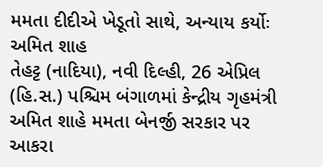મમતા દીદીએ ખેડૂતો સાથે, અન્યાય કર્યોઃ અમિત શાહ
તેહટ્ટ (નાદિયા), નવી દિલ્હી, 26 એપ્રિલ (હિ.સ.) પશ્ચિમ બંગાળમાં કેન્દ્રીય ગૃહમંત્રી અમિત શાહે મમતા બેનર્જી સરકાર પર આકરા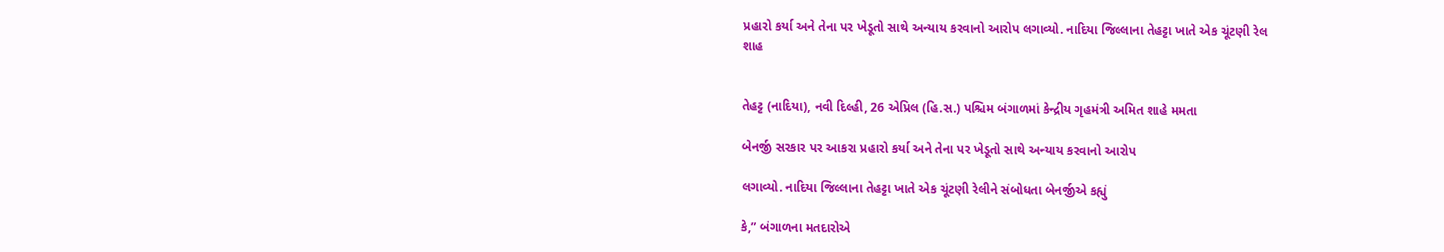પ્રહારો કર્યા અને તેના પર ખેડૂતો સાથે અન્યાય કરવાનો આરોપ લગાવ્યો. નાદિયા જિલ્લાના તેહટ્ટા ખાતે એક ચૂંટણી રેલ
શાહ


તેહટ્ટ (નાદિયા), નવી દિલ્હી, 26 એપ્રિલ (હિ.સ.) પશ્ચિમ બંગાળમાં કેન્દ્રીય ગૃહમંત્રી અમિત શાહે મમતા

બેનર્જી સરકાર પર આકરા પ્રહારો કર્યા અને તેના પર ખેડૂતો સાથે અન્યાય કરવાનો આરોપ

લગાવ્યો. નાદિયા જિલ્લાના તેહટ્ટા ખાતે એક ચૂંટણી રેલીને સંબોધતા બેનર્જીએ કહ્યું

કે,” બંગાળના મતદારોએ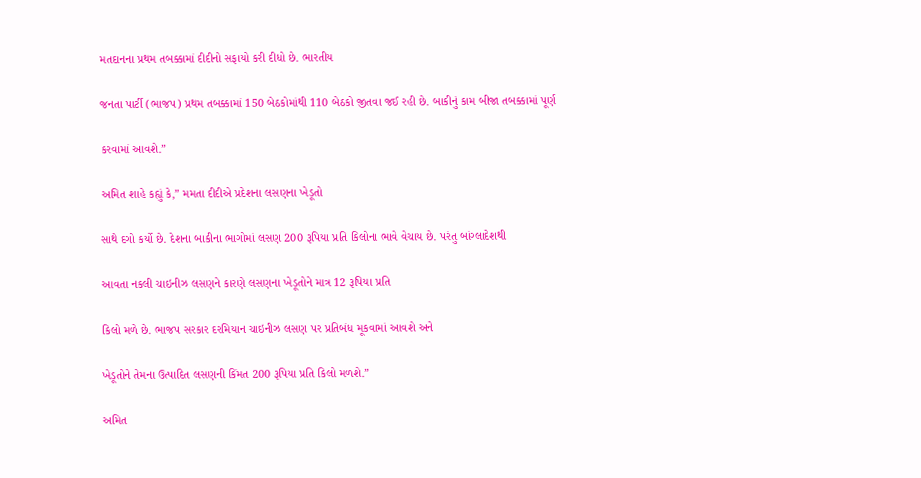મતદાનના પ્રથમ તબક્કામાં દીદીનો સફાયો કરી દીધો છે. ભારતીય

જનતા પાર્ટી (ભાજપ) પ્રથમ તબક્કામાં 150 બેઠકોમાંથી 110 બેઠકો જીતવા જઈ રહી છે. બાકીનું કામ બીજા તબક્કામાં પૂર્ણ

કરવામાં આવશે.”

અમિત શાહે કહ્યું કે,” મમતા દીદીએ પ્રદેશના લસણના ખેડૂતો

સાથે દગો કર્યો છે. દેશના બાકીના ભાગોમાં લસણ 200 રૂપિયા પ્રતિ કિલોના ભાવે વેચાય છે. પરંતુ બાંગ્લાદેશથી

આવતા નકલી ચાઇનીઝ લસણને કારણે લસણના ખેડૂતોને માત્ર 12 રૂપિયા પ્રતિ

કિલો મળે છે. ભાજપ સરકાર દરમિયાન ચાઇનીઝ લસણ પર પ્રતિબંધ મૂકવામાં આવશે અને

ખેડૂતોને તેમના ઉત્પાદિત લસણની કિંમત 200 રૂપિયા પ્રતિ કિલો મળશે.”

અમિત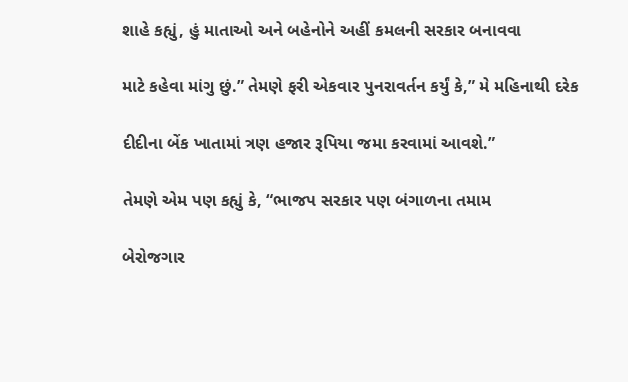શાહે કહ્યું, હું માતાઓ અને બહેનોને અહીં કમલની સરકાર બનાવવા

માટે કહેવા માંગુ છું.” તેમણે ફરી એકવાર પુનરાવર્તન કર્યું કે,” મે મહિનાથી દરેક

દીદીના બેંક ખાતામાં ત્રણ હજાર રૂપિયા જમા કરવામાં આવશે.”

તેમણે એમ પણ કહ્યું કે, “ભાજપ સરકાર પણ બંગાળના તમામ

બેરોજગાર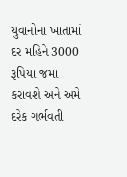યુવાનોના ખાતામાં દર મહિને 3000 રૂપિયા જમા કરાવશે અને અમે દરેક ગર્ભવતી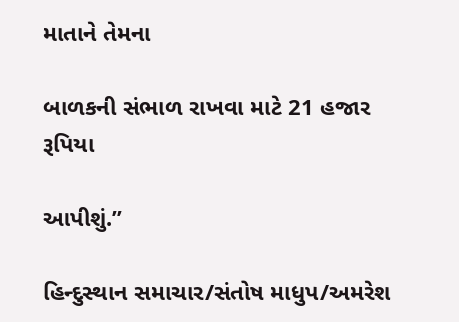માતાને તેમના

બાળકની સંભાળ રાખવા માટે 21 હજાર રૂપિયા

આપીશું.”

હિન્દુસ્થાન સમાચાર/સંતોષ માધુપ/અમરેશ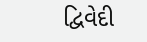દ્વિવેદી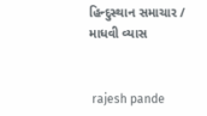હિન્દુસ્થાન સમાચાર / માધવી વ્યાસ


 rajesh pande